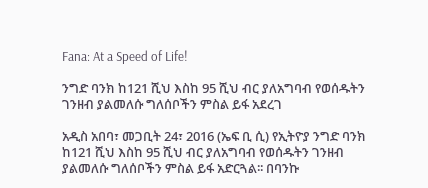Fana: At a Speed of Life!

ንግድ ባንክ ከ121 ሺህ እስከ 95 ሺህ ብር ያለአግባብ የወሰዱትን ገንዘብ ያልመለሱ ግለሰቦችን ምስል ይፋ አደረገ

አዲስ አበባ፣ መጋቢት 24፣ 2016 (ኤፍ ቢ ሲ) የኢትዮያ ንግድ ባንክ ከ121 ሺህ እስከ 95 ሺህ ብር ያለአግባብ የወሰዱትን ገንዘብ ያልመለሱ ግለሰቦችን ምስል ይፋ አድርጓል፡፡ በባንኩ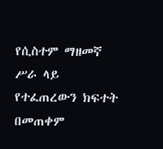የሲስተም ማዘመኛ ሥራ ላይ የተፈጠረውን ክፍተት በመጠቀም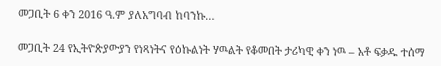መጋቢት 6 ቀን 2016 ዓ.ም ያለአግባብ ከባንኩ…

መጋቢት 24 የኢትዮጵያውያን የነጻነትና የዕኩልነት ሃዉልት የቆመበት ታሪካዊ ቀን ነዉ – አቶ ፍቃዱ ተሰማ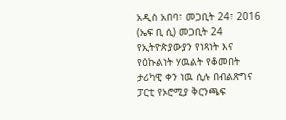አዲስ አበባ፣ መጋቢት 24፣ 2016 (ኤፍ ቢ ሲ) መጋቢት 24 የኢትዮጵያውያን የነጻነት እና የዕኩልነት ሃዉልት የቆመበት ታሪካዊ ቀን ነዉ ሲሉ በብልጽግና ፓርቲ የኦሮሚያ ቅርንጫፍ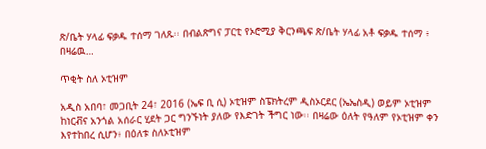ጽ/ቤት ሃላፊ ፍቃዱ ተሰማ ገለጹ፡፡ በብልጽግና ፓርቲ የኦሮሚያ ቅርንጫፍ ጽ/ቤት ሃላፊ አቶ ፍቃዱ ተሰማ ፥ በዛሬዉ…

ጥቂት ስለ ኦቲዝም

አዲስ አበባ፣ መጋቢት 24፣ 2016 (ኤፍ ቢ ሲ) ኦቲዝም ስፔክትረም ዲስኦርደር (ኤኤስዲ) ወይም ኦቲዝም ከነርቭና አንጎል አሰራር ሂደት ጋር ግንኙነት ያለው የእድገት ችግር ነው፡፡ በዛሬው ዕለት የዓለም የኦቲዝም ቀን እየተከበረ ሲሆን፥ በዕለቱ ስለኦቲዝም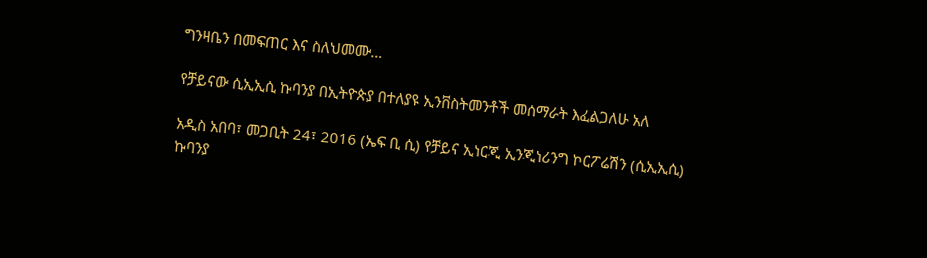ግንዛቤን በመፍጠር እና ስለህመሙ…

የቻይናው ሲኢኢሲ ኩባንያ በኢትዮጵያ በተለያዩ ኢንቨስትመንቶች መሰማራት እፈልጋለሁ አለ

አዲስ አበባ፣ መጋቢት 24፣ 2016 (ኤፍ ቢ ሲ) የቻይና ኢነርጂ ኢንጂነሪንግ ኮርፖሬሽን (ሲኢኢሲ) ኩባንያ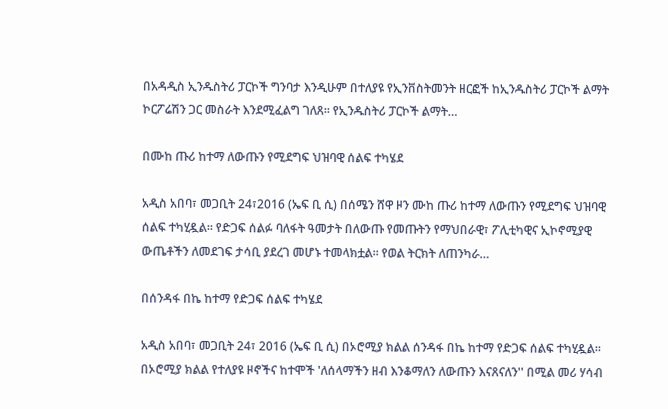በአዳዲስ ኢንዱስትሪ ፓርኮች ግንባታ እንዲሁም በተለያዩ የኢንቨስትመንት ዘርፎች ከኢንዱስትሪ ፓርኮች ልማት ኮርፖሬሽን ጋር መስራት እንደሚፈልግ ገለጸ፡፡ የኢንዱስትሪ ፓርኮች ልማት…

በሙከ ጡሪ ከተማ ለውጡን የሚደግፍ ህዝባዊ ሰልፍ ተካሄደ

አዲስ አበባ፣ መጋቢት 24፣2016 (ኤፍ ቢ ሲ) በሰሜን ሸዋ ዞን ሙከ ጡሪ ከተማ ለውጡን የሚደግፍ ህዝባዊ ሰልፍ ተካሂዷል፡፡ የድጋፍ ሰልፉ ባለፋት ዓመታት በለውጡ የመጡትን የማህበራዊ፣ ፖሊቲካዊና ኢኮኖሚያዊ ውጤቶችን ለመደገፍ ታሳቢ ያደረገ መሆኑ ተመላክቷል፡፡ የወል ትርክት ለጠንካራ…

በሰንዳፋ በኬ ከተማ የድጋፍ ሰልፍ ተካሄደ

አዲስ አበባ፣ መጋቢት 24፣ 2016 (ኤፍ ቢ ሲ) በኦሮሚያ ክልል ሰንዳፋ በኬ ከተማ የድጋፍ ሰልፍ ተካሂዷል፡፡ በኦሮሚያ ክልል የተለያዩ ዞኖችና ከተሞች 'ለሰላማችን ዘብ እንቆማለን ለውጡን እናጸናለን'' በሚል መሪ ሃሳብ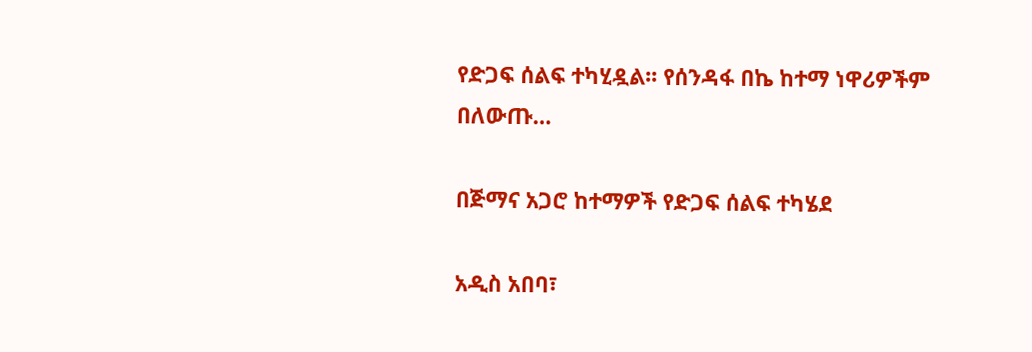የድጋፍ ሰልፍ ተካሂዷል፡፡ የሰንዳፋ በኬ ከተማ ነዋሪዎችም በለውጡ…

በጅማና አጋሮ ከተማዎች የድጋፍ ሰልፍ ተካሄደ

አዲስ አበባ፣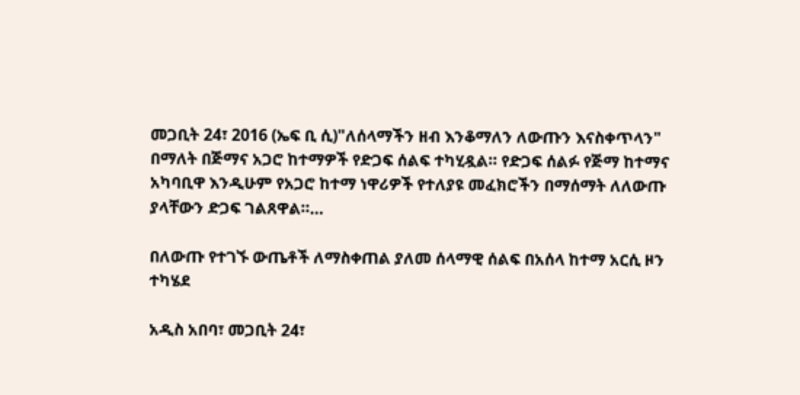መጋቢት 24፣ 2016 (ኤፍ ቢ ሲ)"ለሰላማችን ዘብ እንቆማለን ለውጡን እናስቀጥላን" በማለት በጅማና አጋሮ ከተማዎች የድጋፍ ሰልፍ ተካሂዷል። የድጋፍ ሰልፉ የጅማ ከተማና አካባቢዋ እንዲሁም የአጋሮ ከተማ ነዋሪዎች የተለያዩ መፈክሮችን በማሰማት ለለውጡ ያላቸውን ድጋፍ ገልጸዋል።…

በለውጡ የተገኙ ውጤቶች ለማስቀጠል ያለመ ሰላማዊ ሰልፍ በአሰላ ከተማ አርሲ ዞን ተካሄደ

አዲስ አበባ፣ መጋቢት 24፣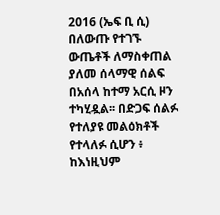2016 (ኤፍ ቢ ሲ) በለውጡ የተገኙ ውጤቶች ለማስቀጠል ያለመ ሰላማዊ ሰልፍ በአሰላ ከተማ አርሲ ዞን ተካሂዷል፡፡ በድጋፍ ሰልፉ የተለያዩ መልዕክቶች የተላለፉ ሲሆን ፥ ከእነዚህም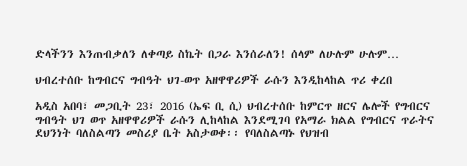ድላችንን እንጠብቃለን ለቀጣይ ስኬት በጋራ እንሰራለን! ሰላም ለሁሉም ሁሉም…

ህብረተሰቡ ከግብርና ግብዓት ህገ-ወጥ አዘዋዋሪዎች ራሱን እንዲከላከል ጥሪ ቀረበ

አዲስ አበባ፣ መጋቢት 23፣ 2016 (ኤፍ ቢ ሲ) ህብረተሰቡ ከምርጥ ዘርና ሌሎች የግብርና ግብዓት ህገ ወጥ አዘዋዋሪዎች ራሱን ሊከላከል እንደሚገባ የአማራ ክልል የግብርና ጥራትና ደህንነት ባለስልጣን መስሪያ ቤት አስታወቀ፡፡ የባለስልጣኑ የህዝብ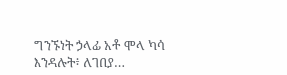ግንኙነት ኃላፊ አቶ ሞላ ካሳ እንዳሉት፥ ለገበያ…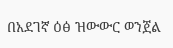በአደገኛ ዕፅ ዝውውር ወንጀል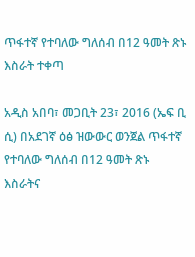ጥፋተኛ የተባለው ግለሰብ በ12 ዓመት ጽኑ እስራት ተቀጣ

አዲስ አበባ፣ መጋቢት 23፣ 2016 (ኤፍ ቢ ሲ) በአደገኛ ዕፅ ዝውውር ወንጀል ጥፋተኛ የተባለው ግለሰብ በ12 ዓመት ጽኑ እስራትና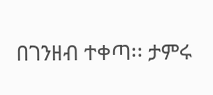በገንዘብ ተቀጣ፡፡ ታምሩ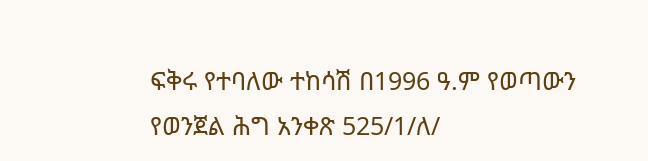ፍቅሩ የተባለው ተከሳሽ በ1996 ዓ.ም የወጣውን የወንጀል ሕግ አንቀጽ 525/1/ለ/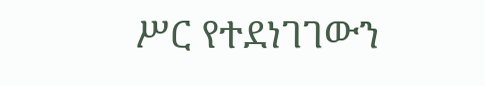ሥር የተደነገገውን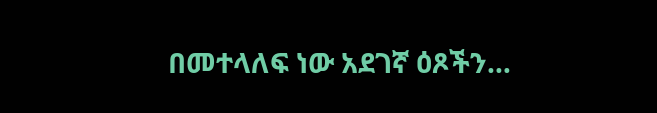በመተላለፍ ነው አደገኛ ዕጾችን…